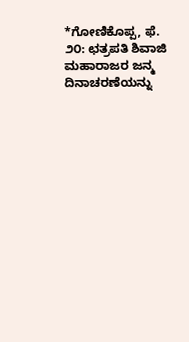*ಗೋಣಿಕೊಪ್ಪ, ಫೆ. ೨೦: ಛತ್ರಪತಿ ಶಿವಾಜಿ ಮಹಾರಾಜರ ಜನ್ಮ ದಿನಾಚರಣೆಯನ್ನು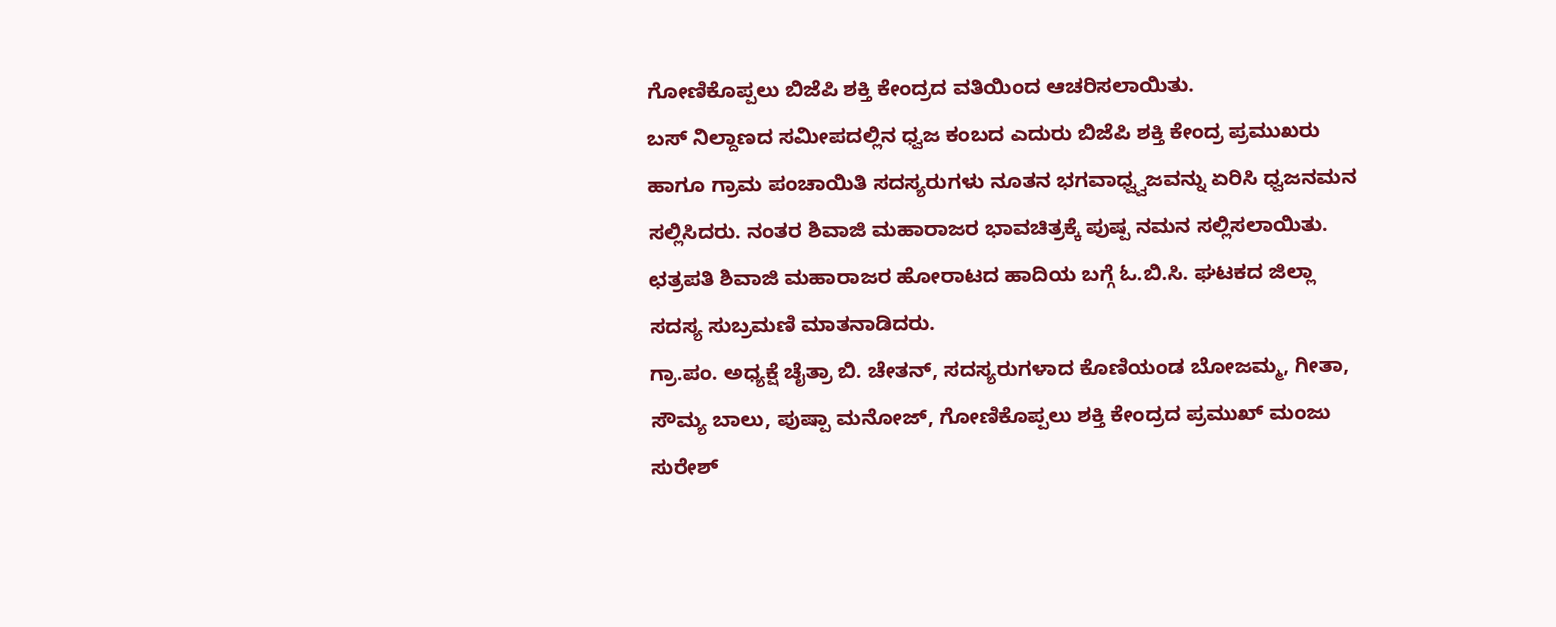ಗೋಣಿಕೊಪ್ಪಲು ಬಿಜೆಪಿ ಶಕ್ತಿ ಕೇಂದ್ರದ ವತಿಯಿಂದ ಆಚರಿಸಲಾಯಿತು.
ಬಸ್ ನಿಲ್ದಾಣದ ಸಮೀಪದಲ್ಲಿನ ಧ್ವಜ ಕಂಬದ ಎದುರು ಬಿಜೆಪಿ ಶಕ್ತಿ ಕೇಂದ್ರ ಪ್ರಮುಖರು ಹಾಗೂ ಗ್ರಾಮ ಪಂಚಾಯಿತಿ ಸದಸ್ಯರುಗಳು ನೂತನ ಭಗವಾಧ್ವ್ವಜವನ್ನು ಏರಿಸಿ ಧ್ವಜನಮನ ಸಲ್ಲಿಸಿದರು. ನಂತರ ಶಿವಾಜಿ ಮಹಾರಾಜರ ಭಾವಚಿತ್ರಕ್ಕೆ ಪುಷ್ಪ ನಮನ ಸಲ್ಲಿಸಲಾಯಿತು.
ಛತ್ರಪತಿ ಶಿವಾಜಿ ಮಹಾರಾಜರ ಹೋರಾಟದ ಹಾದಿಯ ಬಗ್ಗೆ ಓ.ಬಿ.ಸಿ. ಘಟಕದ ಜಿಲ್ಲಾ ಸದಸ್ಯ ಸುಬ್ರಮಣಿ ಮಾತನಾಡಿದರು.
ಗ್ರಾ.ಪಂ. ಅಧ್ಯಕ್ಷೆ ಚೈತ್ರಾ ಬಿ. ಚೇತನ್, ಸದಸ್ಯರುಗಳಾದ ಕೊಣಿಯಂಡ ಬೋಜಮ್ಮ, ಗೀತಾ, ಸೌಮ್ಯ ಬಾಲು, ಪುಷ್ಪಾ ಮನೋಜ್, ಗೋಣಿಕೊಪ್ಪಲು ಶಕ್ತಿ ಕೇಂದ್ರದ ಪ್ರಮುಖ್ ಮಂಜು ಸುರೇಶ್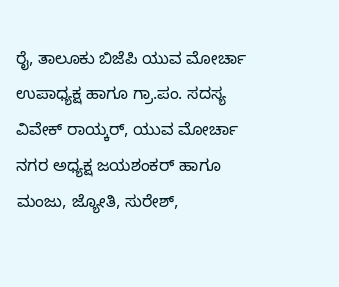ರೈ, ತಾಲೂಕು ಬಿಜೆಪಿ ಯುವ ಮೋರ್ಚಾ ಉಪಾಧ್ಯಕ್ಷ ಹಾಗೂ ಗ್ರಾ.ಪಂ. ಸದಸ್ಯ ವಿವೇಕ್ ರಾಯ್ಕರ್, ಯುವ ಮೋರ್ಚಾ ನಗರ ಅಧ್ಯಕ್ಷ ಜಯಶಂಕರ್ ಹಾಗೂ ಮಂಜು, ಜ್ಯೋತಿ, ಸುರೇಶ್,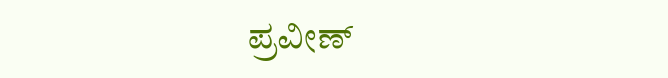ಪ್ರವೀಣ್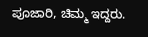ಪೂಜಾರಿ, ಚಿಮ್ಮ ಇದ್ದರು.